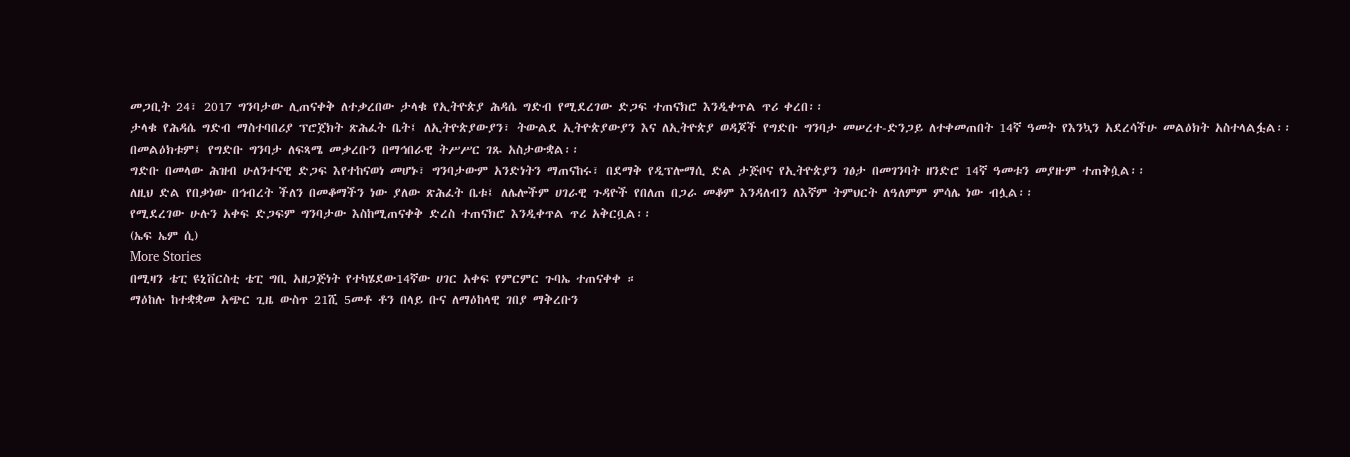መጋቢት 24፣ 2017 ግንባታው ሊጠናቀቅ ለተቃረበው ታላቁ የኢትዮጵያ ሕዳሴ ግድብ የሚደረገው ድጋፍ ተጠናክሮ እንዲቀጥል ጥሪ ቀረበ፡፡
ታላቁ የሕዳሴ ግድብ ማስተባበሪያ ፕሮጀክት ጽሕፈት ቤት፤ ለኢትዮጵያውያን፣ ትውልደ ኢትዮጵያውያን እና ለኢትዮጵያ ወዳጆች የግድቡ ግንባታ መሠረተ-ድንጋይ ለተቀመጠበት 14ኛ ዓመት የእንኳን አደረሳችሁ መልዕክት አስተላልፏል፡፡
በመልዕክቱም፤ የግድቡ ግንባታ ለፍጻሜ መቃረቡን በማኅበራዊ ትሥሥር ገጹ አስታውቋል፡፡
ግድቡ በመላው ሕዝብ ሁለንተናዊ ድጋፍ እየተከናወነ መሆኑ፣ ግንባታውም አንድነትን ማጠናከሩ፣ በደማቅ የዲፕሎማሲ ድል ታጅቦና የኢትዮጵያን ገፅታ በመገንባት ዘንድሮ 14ኛ ዓመቱን መያዙም ተጠቅሷል፡፡
ለዚህ ድል የበቃነው በኅብረት ችለን በመቆማችን ነው ያለው ጽሕፈት ቤቱ፤ ለሌሎችም ሀገራዊ ጉዳዮች የበለጠ በጋራ መቆም እንዳለብን ለእኛም ትምህርት ለዓለምም ምሳሌ ነው ብሏል፡፡
የሚደረገው ሁሉን አቀፍ ድጋፍም ግንባታው እስከሚጠናቀቅ ድረስ ተጠናክሮ እንዲቀጥል ጥሪ አቅርቧል፡፡
(ኤፍ ኤም ሲ)
More Stories
በሚዛን ቴፒ ዩኒቨርስቲ ቴፒ ግቢ አዘጋጅነት የተካሄደው14ኛው ሀገር አቀፍ የምርምር ጉባኤ ተጠናቀቀ ።
ማዕከሉ ከተቋቋመ አጭር ጊዜ ውስጥ 21ሺ 5መቶ ቶን በላይ ቡና ለማዕከላዊ ገበያ ማቅረቡን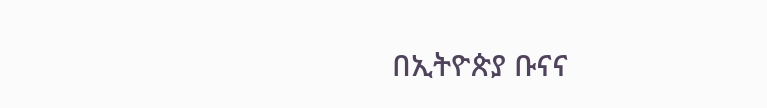በኢትዮጵያ ቡናና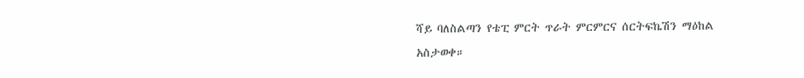ሻይ ባለስልጣን የቴፒ ምርት ጥራት ምርምርና ሰርትፍኬሽን ማዕከል አስታወቀ።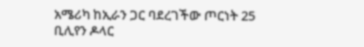አሜሪካ ከኢራን ጋር ባደረገችው ጦርነት 25 ቢሊየን ዶላር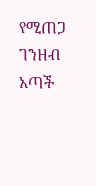የሚጠጋ ገንዘብ አጣች